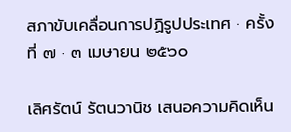สภาขับเคลื่อนการปฏิรูปประเทศ · ครั้งที่ ๗ · ๓ เมษายน ๒๕๖๐

เลิศรัตน์ รัตนวานิช เสนอความคิดเห็น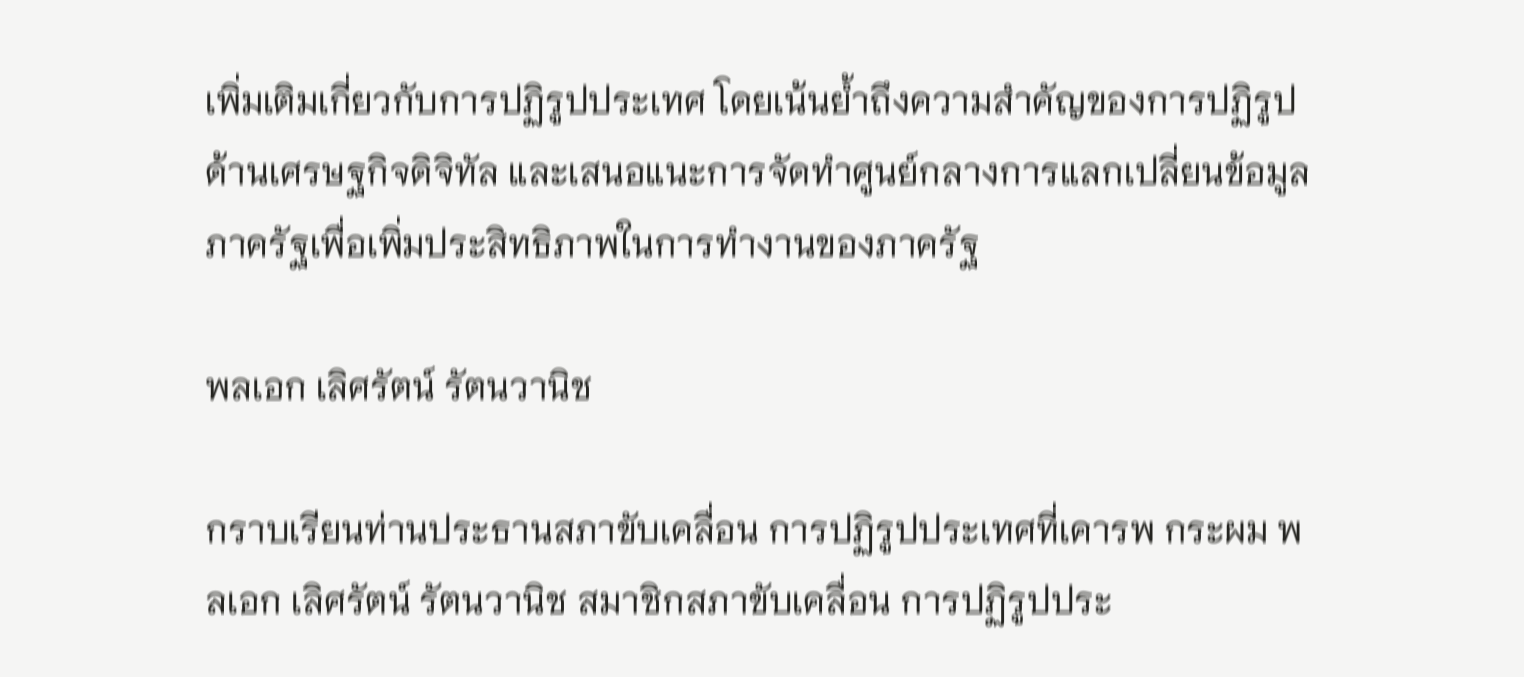เพิ่มเติมเกี่ยวกับการปฏิรูปประเทศ โดยเน้นย้ำถึงความสำคัญของการปฏิรูปด้านเศรษฐกิจดิจิทัล และเสนอแนะการจัดทำศูนย์กลางการแลกเปลี่ยนข้อมูลภาครัฐเพื่อเพิ่มประสิทธิภาพในการทำงานของภาครัฐ

พลเอก เลิศรัตน์ รัตนวานิช

กราบเรียนท่านประธานสภาขับเคลื่อน การปฏิรูปประเทศที่เคารพ กระผม พลเอก เลิศรัตน์ รัตนวานิช สมาชิกสภาขับเคลื่อน การปฏิรูปประ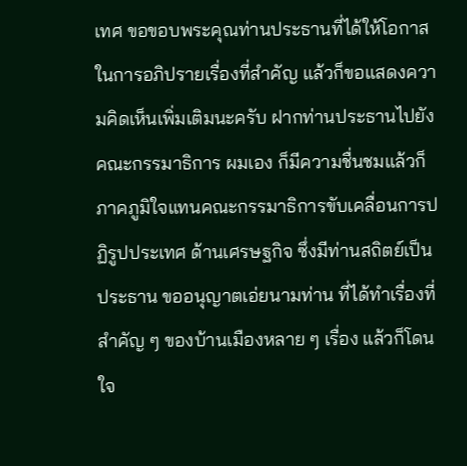เทศ ขอขอบพระคุณท่านประธานที่ได้ให้โอกาสในการอภิปรายเรื่องที่สำคัญ แล้วก็ขอแสดงความคิดเห็นเพิ่มเติมนะครับ ฝากท่านประธานไปยังคณะกรรมาธิการ ผมเอง ก็มีความชื่นชมแล้วก็ภาคภูมิใจแทนคณะกรรมาธิการขับเคลื่อนการปฏิรูปประเทศ ด้านเศรษฐกิจ ซึ่งมีท่านสถิตย์เป็นประธาน ขออนุญาตเอ่ยนามท่าน ที่ได้ทำเรื่องที่สำคัญ ๆ ของบ้านเมืองหลาย ๆ เรื่อง แล้วก็โดนใจ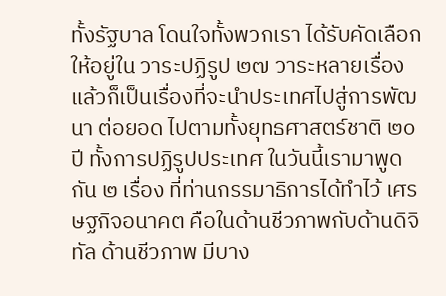ทั้งรัฐบาล โดนใจทั้งพวกเรา ได้รับคัดเลือกให้อยู่ใน วาระปฏิรูป ๒๗ วาระหลายเรื่อง แล้วก็เป็นเรื่องที่จะนำประเทศไปสู่การพัฒนา ต่อยอด ไปตามทั้งยุทธศาสตร์ชาติ ๒๐ ปี ทั้งการปฏิรูปประเทศ ในวันนี้เรามาพูดกัน ๒ เรื่อง ที่ท่านกรรมาธิการได้ทำไว้ เศรษฐกิจอนาคต คือในด้านชีวภาพกับด้านดิจิทัล ด้านชีวภาพ มีบาง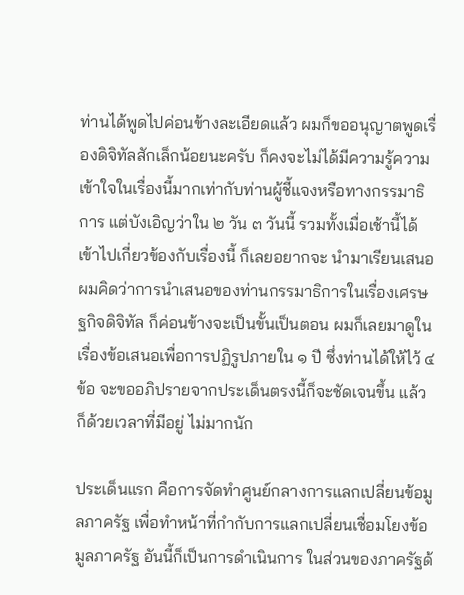ท่านได้พูดไปค่อนข้างละเอียดแล้ว ผมก็ขออนุญาตพูดเรื่องดิจิทัลสักเล็กน้อยนะครับ ก็คงจะไม่ได้มีความรู้ความเข้าใจในเรื่องนี้มากเท่ากับท่านผู้ชี้แจงหรือทางกรรมาธิการ แต่บังเอิญว่าใน ๒ วัน ๓ วันนี้ รวมทั้งเมื่อเช้านี้ได้เข้าไปเกี่ยวข้องกับเรื่องนี้ ก็เลยอยากจะ นำมาเรียนเสนอ ผมคิดว่าการนำเสนอของท่านกรรมาธิการในเรื่องเศรษฐกิจดิจิทัล ก็ค่อนข้างจะเป็นขั้นเป็นตอน ผมก็เลยมาดูในเรื่องข้อเสนอเพื่อการปฏิรูปภายใน ๑ ปี ซึ่งท่านได้ให้ไว้ ๔ ข้อ จะขออภิปรายจากประเด็นตรงนี้ก็จะชัดเจนขึ้น แล้วก็ด้วยเวลาที่มีอยู่ ไม่มากนัก

ประเด็นแรก คือการจัดทำศูนย์กลางการแลกเปลี่ยนข้อมูลภาครัฐ เพื่อทำหน้าที่กำกับการแลกเปลี่ยนเชื่อมโยงข้อมูลภาครัฐ อันนี้ก็เป็นการดำเนินการ ในส่วนของภาครัฐด้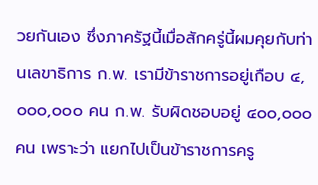วยกันเอง ซึ่งภาครัฐนี้เมื่อสักครู่นี้ผมคุยกับท่านเลขาธิการ ก.พ. เรามีข้าราชการอยู่เกือบ ๔,๐๐๐,๐๐๐ คน ก.พ. รับผิดชอบอยู่ ๔๐๐,๐๐๐ คน เพราะว่า แยกไปเป็นข้าราชการครู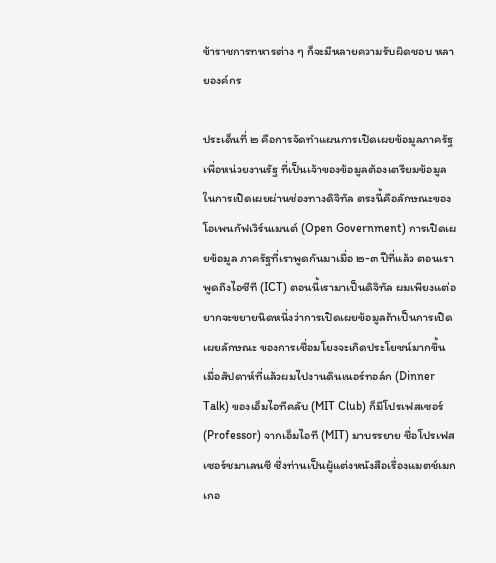ข้าราชการทหารต่าง ๆ ก็จะมีหลายความรับผิดชอบ หลายองค์กร

ประเด็นที่ ๒ คือการจัดทำแผนการเปิดเผยข้อมูลภาครัฐ เพื่อหน่วยงานรัฐ ที่เป็นเจ้าของข้อมูลต้องเตรียมข้อมูลในการเปิดเผยผ่านช่องทางดิจิทัล ตรงนี้คือลักษณะของโอเพนกัฟเวิร์นเมนต์ (Open Government) การเปิดเผยข้อมูล ภาครัฐที่เราพูดกันมาเมื่อ ๒-๓ ปีที่แล้ว ตอนเราพูดถึงไอซีที (ICT) ตอนนี้เรามาเป็นดิจิทัล ผมเพียงแต่อยากจะขยายนิดหนึ่งว่าการเปิดเผยข้อมูลถ้าเป็นการเปิดเผยลักษณะ ของการเชื่อมโยงจะเกิดประโยชน์มากขึ้น เมื่อสัปดาห์ที่แล้วผมไปงานดินเนอร์ทอล์ก (Dinner Talk) ของเอ็มไอทีคลับ (MIT Club) ก็มีโปรเฟสเซอร์ (Professor) จากเอ็มไอที (MIT) มาบรรยาย ชื่อโปรเฟสเซอร์ชมาเลนซี ซึ่งท่านเป็นผู้แต่งหนังสือเรื่องแมตช์เมกเกอ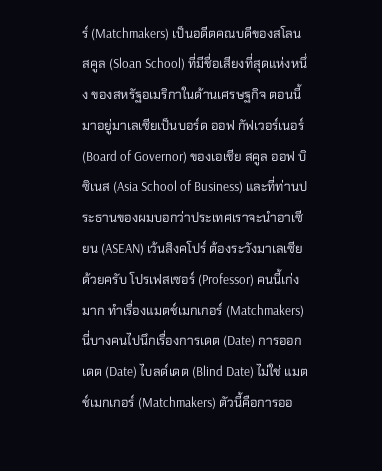ร์ (Matchmakers) เป็นอดีตคณบดีของสโลนสคูล (Sloan School) ที่มีชื่อเสียงที่สุดแห่งหนึ่ง ของสหรัฐอเมริกาในด้านเศรษฐกิจ ตอนนี้มาอยู่มาเลเซียเป็นบอร์ด ออฟ กัฟเวอร์เนอร์ (Board of Governor) ของเอเชีย สคูล ออฟ บิซิเนส (Asia School of Business) และที่ท่านประธานของผมบอกว่าประเทศเราจะนำอาเซียน (ASEAN) เว้นสิงคโปร์ ต้องระวังมาเลเซียด้วยครับ โปรเฟสเซอร์ (Professor) คนนี้เก่งมาก ทำเรื่องแมตช์เมกเกอร์ (Matchmakers) นี่บางคนไปนึกเรื่องการเดต (Date) การออกเดต (Date) ไบลด์เดต (Blind Date) ไม่ใช่ แมตช์เมกเกอร์ (Matchmakers) ตัวนี้คือการออ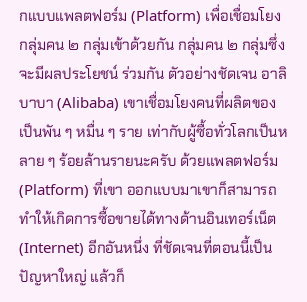กแบบแพลตฟอร์ม (Platform) เพื่อเชื่อมโยงกลุ่มคน ๒ กลุ่มเข้าด้วยกัน กลุ่มคน ๒ กลุ่มซึ่งจะมีผลประโยชน์ ร่วมกัน ตัวอย่างชัดเจน อาลิบาบา (Alibaba) เขาเชื่อมโยงคนที่ผลิตของเป็นพัน ๆ หมื่น ๆ ราย เท่ากับผู้ซื้อทั่วโลกเป็นหลาย ๆ ร้อยล้านรายนะครับ ด้วยแพลตฟอร์ม (Platform) ที่เขา ออกแบบมาเขาก็สามารถทำให้เกิดการซื้อขายได้ทางด้านอินเทอร์เน็ต (Internet) อีกอันหนึ่ง ที่ชัดเจนที่ตอนนี้เป็นปัญหาใหญ่ แล้วก็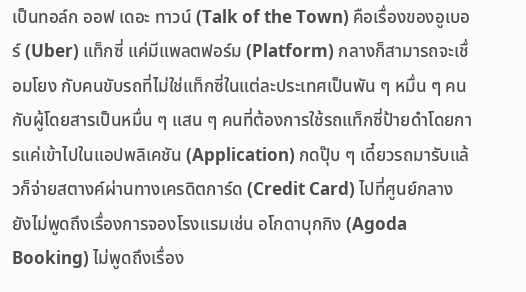เป็นทอล์ก ออฟ เดอะ ทาวน์ (Talk of the Town) คือเรื่องของอูเบอร์ (Uber) แท็กซี่ แค่มีแพลตฟอร์ม (Platform) กลางก็สามารถจะเชื่อมโยง กับคนขับรถที่ไม่ใช่แท็กซี่ในแต่ละประเทศเป็นพัน ๆ หมื่น ๆ คน กับผู้โดยสารเป็นหมื่น ๆ แสน ๆ คนที่ต้องการใช้รถแท็กซี่ป้ายดำโดยการแค่เข้าไปในแอปพลิเคชัน (Application) กดปุ๊บ ๆ เดี๋ยวรถมารับแล้วก็จ่ายสตางค์ผ่านทางเครดิตการ์ด (Credit Card) ไปที่ศูนย์กลาง ยังไม่พูดถึงเรื่องการจองโรงแรมเช่น อโกดาบุกกิง (Agoda Booking) ไม่พูดถึงเรื่อง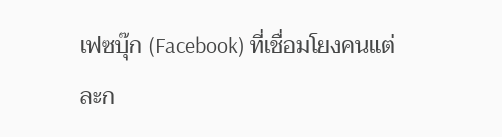เฟซบุ๊ก (Facebook) ที่เชื่อมโยงคนแต่ละก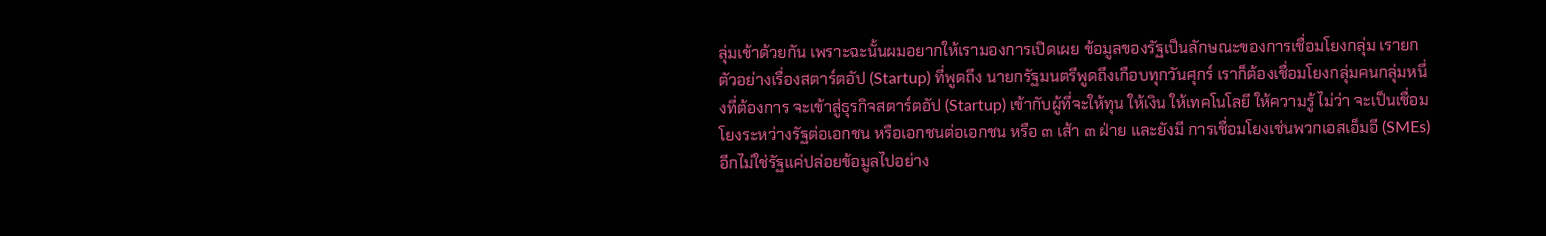ลุ่มเข้าด้วยกัน เพราะฉะนั้นผมอยากให้เรามองการเปิดเผย ข้อมูลของรัฐเป็นลักษณะของการเชื่อมโยงกลุ่ม เรายกตัวอย่างเรื่องสตาร์ตอัป (Startup) ที่พูดถึง นายกรัฐมนตรีพูดถึงเกือบทุกวันศุกร์ เราก็ต้องเชื่อมโยงกลุ่มคนกลุ่มหนึ่งที่ต้องการ จะเข้าสู่ธุรกิจสตาร์ตอัป (Startup) เข้ากับผู้ที่จะให้ทุน ให้เงิน ให้เทคโนโลยี ให้ความรู้ ไม่ว่า จะเป็นเชื่อมโยงระหว่างรัฐต่อเอกชน หรือเอกชนต่อเอกชน หรือ ๓ เส้า ๓ ฝ่าย และยังมี การเชื่อมโยงเช่นพวกเอสเอ็มอี (SMEs) อีกไม่ใช่รัฐแค่ปล่อยข้อมูลไปอย่าง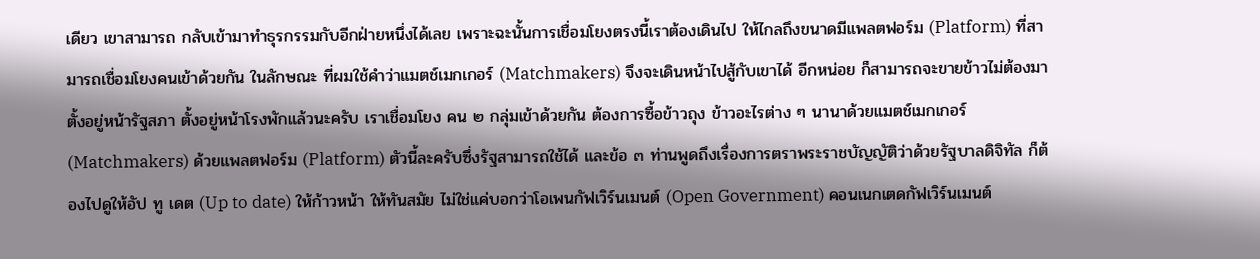เดียว เขาสามารถ กลับเข้ามาทำธุรกรรมกับอีกฝ่ายหนึ่งได้เลย เพราะฉะนั้นการเชื่อมโยงตรงนี้เราต้องเดินไป ให้ไกลถึงขนาดมีแพลตฟอร์ม (Platform) ที่สามารถเชื่อมโยงคนเข้าด้วยกัน ในลักษณะ ที่ผมใช้คำว่าแมตช์เมกเกอร์ (Matchmakers) จึงจะเดินหน้าไปสู้กับเขาได้ อีกหน่อย ก็สามารถจะขายข้าวไม่ต้องมาตั้งอยู่หน้ารัฐสภา ตั้งอยู่หน้าโรงพักแล้วนะครับ เราเชื่อมโยง คน ๒ กลุ่มเข้าด้วยกัน ต้องการซื้อข้าวถุง ข้าวอะไรต่าง ๆ นานาด้วยแมตช์เมกเกอร์ (Matchmakers) ด้วยแพลตฟอร์ม (Platform) ตัวนี้ละครับซึ่งรัฐสามารถใช้ได้ และข้อ ๓ ท่านพูดถึงเรื่องการตราพระราชบัญญัติว่าด้วยรัฐบาลดิจิทัล ก็ต้องไปดูให้อัป ทู เดต (Up to date) ให้ก้าวหน้า ให้ทันสมัย ไม่ใช่แค่บอกว่าโอเพนกัฟเวิร์นเมนต์ (Open Government) คอนเนกเตดกัฟเวิร์นเมนต์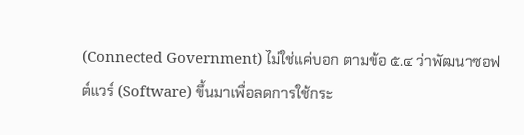(Connected Government) ไม่ใช่แค่บอก ตามข้อ ๕.๔ ว่าพัฒนาซอฟต์แวร์ (Software) ขึ้นมาเพื่อลดการใช้กระ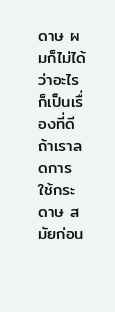ดาษ ผมก็ไม่ได้ว่าอะไร ก็เป็นเรื่องที่ดีถ้าเราลดการใช้กระดาษ สมัยก่อน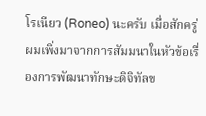โรเนียว (Roneo) นะครับ เมื่อสักครู่ ผมเพิ่งมาจากการสัมมนาในหัวข้อเรื่องการพัฒนาทักษะดิจิทัลข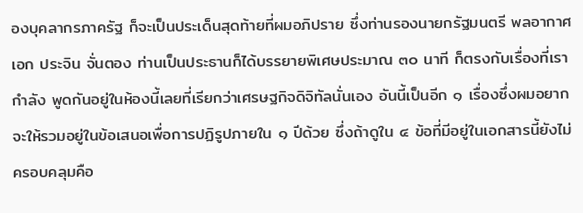องบุคลากรภาครัฐ ก็จะเป็นประเด็นสุดท้ายที่ผมอภิปราย ซึ่งท่านรองนายกรัฐมนตรี พลอากาศเอก ประจิน จั่นตอง ท่านเป็นประธานก็ได้บรรยายพิเศษประมาณ ๓๐ นาที ก็ตรงกับเรื่องที่เรากำลัง พูดกันอยู่ในห้องนี้เลยที่เรียกว่าเศรษฐกิจดิจิทัลนั่นเอง อันนี้เป็นอีก ๑ เรื่องซึ่งผมอยากจะให้รวมอยู่ในข้อเสนอเพื่อการปฏิรูปภายใน ๑ ปีด้วย ซึ่งถ้าดูใน ๔ ข้อที่มีอยู่ในเอกสารนี้ยังไม่ครอบคลุมคือ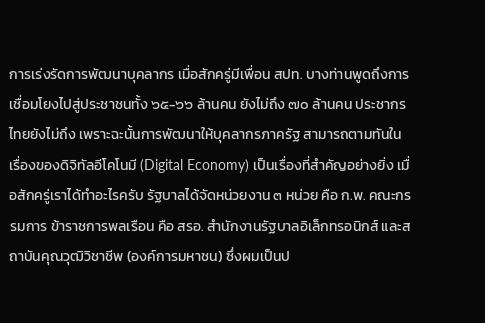การเร่งรัดการพัฒนาบุคลากร เมื่อสักครู่มีเพื่อน สปท. บางท่านพูดถึงการเชื่อมโยงไปสู่ประชาชนทั้ง ๖๕-๖๖ ล้านคน ยังไม่ถึง ๗๐ ล้านคน ประชากรไทยยังไม่ถึง เพราะฉะนั้นการพัฒนาให้บุคลากรภาครัฐ สามารถตามทันในเรื่องของดิจิทัลอีโคโนมี (Digital Economy) เป็นเรื่องที่สำคัญอย่างยิ่ง เมื่อสักครู่เราได้ทำอะไรครับ รัฐบาลได้จัดหน่วยงาน ๓ หน่วย คือ ก.พ. คณะกรรมการ ข้าราชการพลเรือน คือ สรอ. สำนักงานรัฐบาลอิเล็กทรอนิกส์ และสถาบันคุณวุฒิวิชาชีพ (องค์การมหาชน) ซึ่งผมเป็นป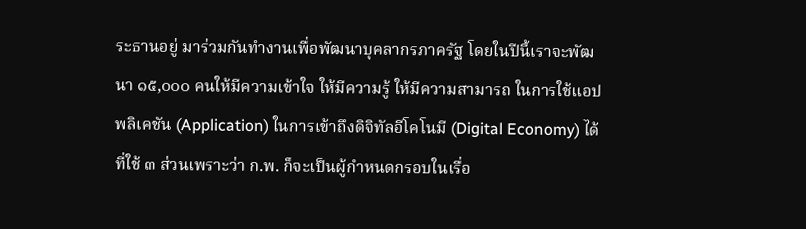ระธานอยู่ มาร่วมกันทำงานเพื่อพัฒนาบุคลากรภาครัฐ โดยในปีนี้เราจะพัฒนา ๑๕,๐๐๐ คนให้มีความเข้าใจ ให้มีความรู้ ให้มีความสามารถ ในการใช้แอปพลิเคชัน (Application) ในการเข้าถึงดิจิทัลอีโคโนมี (Digital Economy) ได้ ที่ใช้ ๓ ส่วนเพราะว่า ก.พ. ก็จะเป็นผู้กำหนดกรอบในเรื่อ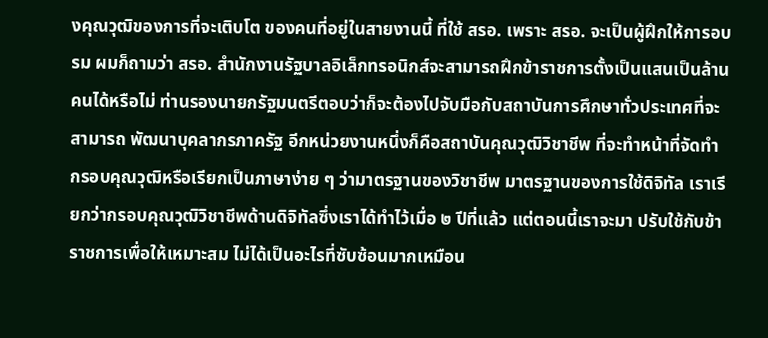งคุณวุฒิของการที่จะเติบโต ของคนที่อยู่ในสายงานนี้ ที่ใช้ สรอ. เพราะ สรอ. จะเป็นผู้ฝึกให้การอบรม ผมก็ถามว่า สรอ. สำนักงานรัฐบาลอิเล็กทรอนิกส์จะสามารถฝึกข้าราชการตั้งเป็นแสนเป็นล้านคนได้หรือไม่ ท่านรองนายกรัฐมนตรีตอบว่าก็จะต้องไปจับมือกับสถาบันการศึกษาทั่วประเทศที่จะสามารถ พัฒนาบุคลากรภาครัฐ อีกหน่วยงานหนึ่งก็คือสถาบันคุณวุฒิวิชาชีพ ที่จะทำหน้าที่จัดทำ กรอบคุณวุฒิหรือเรียกเป็นภาษาง่าย ๆ ว่ามาตรฐานของวิชาชีพ มาตรฐานของการใช้ดิจิทัล เราเรียกว่ากรอบคุณวุฒิวิชาชีพด้านดิจิทัลซึ่งเราได้ทำไว้เมื่อ ๒ ปีที่แล้ว แต่ตอนนี้เราจะมา ปรับใช้กับข้าราชการเพื่อให้เหมาะสม ไม่ได้เป็นอะไรที่ซับซ้อนมากเหมือน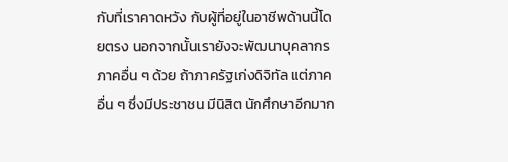กับที่เราคาดหวัง กับผู้ที่อยู่ในอาชีพด้านนี้โดยตรง นอกจากนั้นเรายังจะพัฒนาบุคลากรภาคอื่น ๆ ด้วย ถ้าภาครัฐเก่งดิจิทัล แต่ภาคอื่น ๆ ซึ่งมีประชาชน มีนิสิต นักศึกษาอีกมาก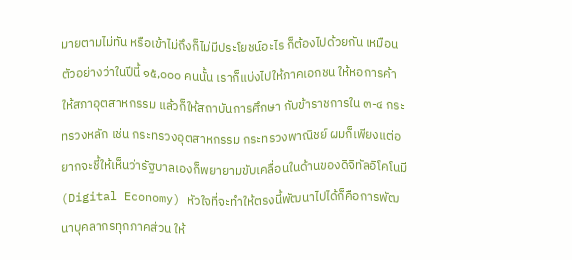มายตามไม่ทัน หรือเข้าไม่ถึงก็ไม่มีประโยชน์อะไร ก็ต้องไปด้วยกัน เหมือนตัวอย่างว่าในปีนี้ ๑๕,๐๐๐ คนนั้น เราก็แบ่งไปให้ภาคเอกชน ให้หอการค้า ให้สภาอุตสาหกรรม แล้วก็ให้สถาบันการศึกษา กับข้าราชการใน ๓-๔ กระทรวงหลัก เช่น กระทรวงอุตสาหกรรม กระทรวงพาณิชย์ ผมก็เพียงแต่อยากจะชี้ให้เห็นว่ารัฐบาลเองก็พยายามขับเคลื่อนในด้านของดิจิทัลอิโคโนมี (Digital Economy) หัวใจที่จะทำให้ตรงนี้พัฒนาไปได้ก็คือการพัฒนาบุคลากรทุกภาคส่วน ให้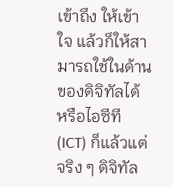เข้าถึง ให้เข้าใจ แล้วก็ให้สามารถใช้ในด้านของดิจิทัลได้ หรือไอซีที (ICT) ก็แล้วแต่ จริง ๆ ดิจิทัล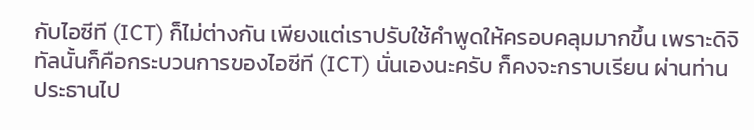กับไอซีที (ICT) ก็ไม่ต่างกัน เพียงแต่เราปรับใช้คำพูดให้ครอบคลุมมากขึ้น เพราะดิจิทัลนั้นก็คือกระบวนการของไอซีที (ICT) นั่นเองนะครับ ก็คงจะกราบเรียน ผ่านท่านประธานไป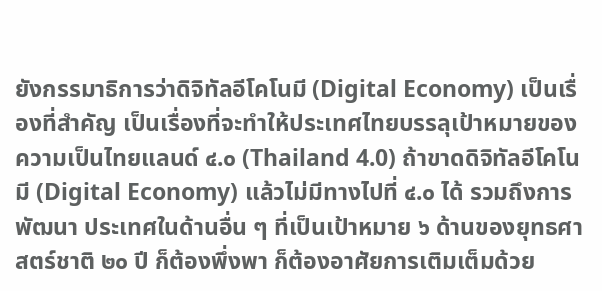ยังกรรมาธิการว่าดิจิทัลอีโคโนมี (Digital Economy) เป็นเรื่องที่สำคัญ เป็นเรื่องที่จะทำให้ประเทศไทยบรรลุเป้าหมายของความเป็นไทยแลนด์ ๔.๐ (Thailand 4.0) ถ้าขาดดิจิทัลอีโคโนมี (Digital Economy) แล้วไม่มีทางไปที่ ๔.๐ ได้ รวมถึงการพัฒนา ประเทศในด้านอื่น ๆ ที่เป็นเป้าหมาย ๖ ด้านของยุทธศาสตร์ชาติ ๒๐ ปี ก็ต้องพึ่งพา ก็ต้องอาศัยการเติมเต็มด้วย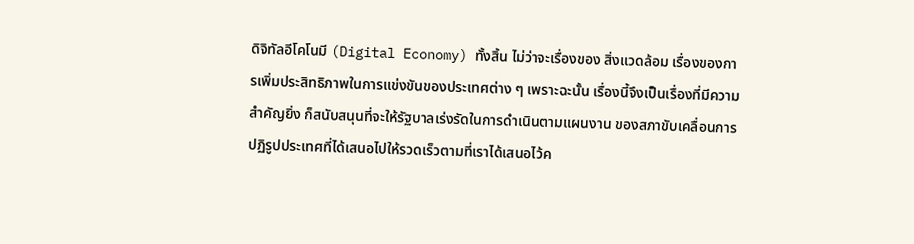ดิจิทัลอีโคโนมี (Digital Economy) ทั้งสิ้น ไม่ว่าจะเรื่องของ สิ่งแวดล้อม เรื่องของการเพิ่มประสิทธิภาพในการแข่งขันของประเทศต่าง ๆ เพราะฉะนั้น เรื่องนี้จึงเป็นเรื่องที่มีความสำคัญยิ่ง ก็สนับสนุนที่จะให้รัฐบาลเร่งรัดในการดำเนินตามแผนงาน ของสภาขับเคลื่อนการปฏิรูปประเทศที่ได้เสนอไปให้รวดเร็วตามที่เราได้เสนอไว้ค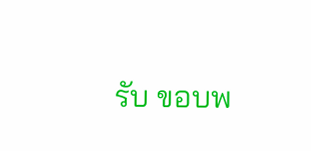รับ ขอบพ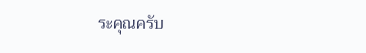ระคุณครับ